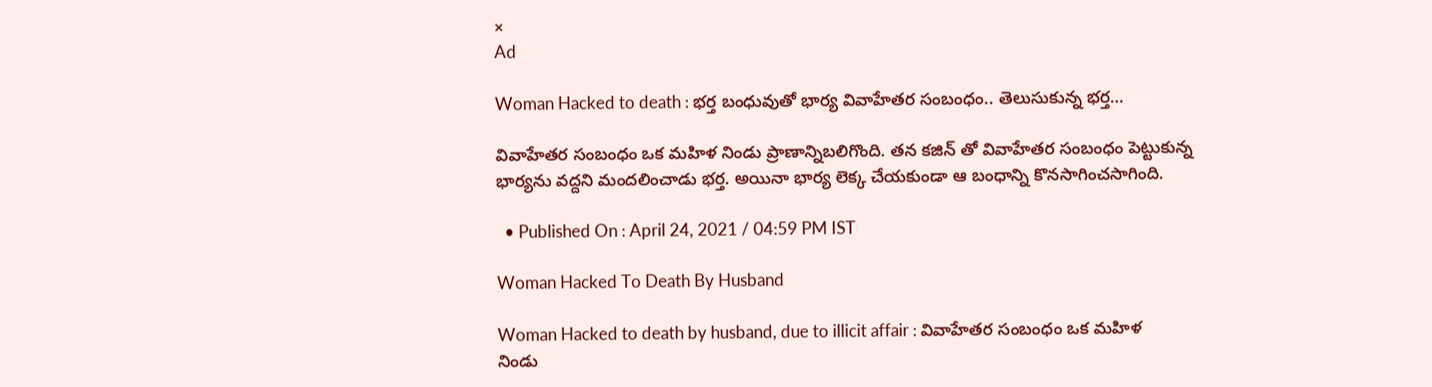×
Ad

Woman Hacked to death : భర్త బంధువుతో భార్య వివాహేతర సంబంధం.. తెలుసుకున్న భర్త…

వివాహేతర సంబంధం ఒక మహిళ నిండు ప్రాణాన్నిబలిగొంది. తన కజిన్ తో వివాహేతర సంబంధం పెట్టుకున్న భార్యను వద్దని మందలించాడు భర్త. అయినా భార్య లెక్క చేయకుండా ఆ బంధాన్ని కొనసాగించసాగింది.

  • Published On : April 24, 2021 / 04:59 PM IST

Woman Hacked To Death By Husband

Woman Hacked to death by husband, due to illicit affair : వివాహేతర సంబంధం ఒక మహిళ నిండు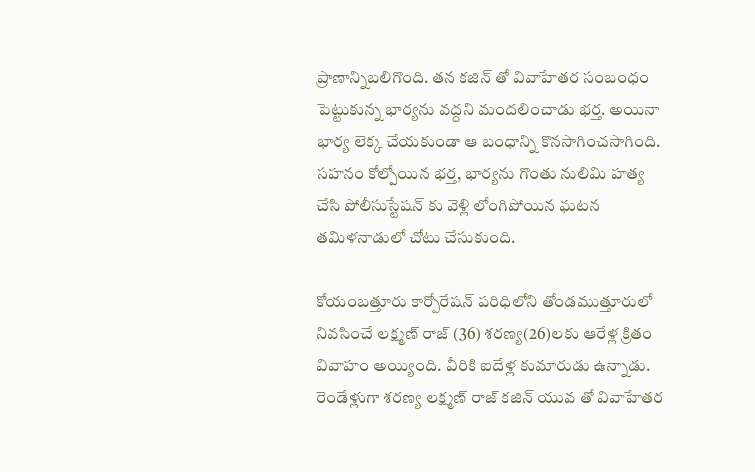ప్రాణాన్నిబలిగొంది. తన కజిన్ తో వివాహేతర సంబంధం పెట్టుకున్న భార్యను వద్దని మందలించాడు భర్త. అయినా భార్య లెక్క చేయకుండా ఆ బంధాన్ని కొనసాగించసాగింది. సహనం కోల్పోయిన భర్త, భార్యను గొంతు నులిమి హత్య చేసి పోలీసుస్టేషన్ కు వెళ్లి లోంగిపోయిన ఘటన తమిళనాడులో చోటు చేసుకుంది.

కోయంబత్తూరు కార్పోరేషన్ పరిధిలోని తోండముత్తూరులో నివసించే లక్ష్మణ్ రాజ్ (36) శరణ్య(26)లకు ఆరేళ్ల క్రితం వివాహం అయ్యింది. వీరికి ఐదేళ్ల కుమారుడు ఉన్నాడు. రెండేళ్లుగా శరణ్య లక్ష్మణ్ రాజ్ కజిన్ యువ తో వివాహేతర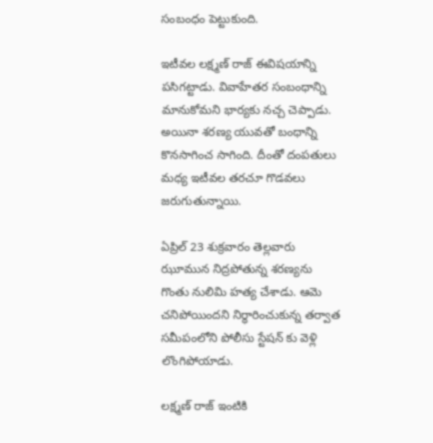సంబంధం పెట్టుకుంది.

ఇటీవల లక్ష్మణ్ రాజ్ ఈవిషయాన్ని పసిగట్టాడు. వివాహేతర సంబంధాన్ని మానుకోమని భార్యకు నచ్చ చెప్పాడు. అయినా శరణ్య యువతో బంధాన్ని కొనసాగించ సాగింది. దీంతో దంపతులు మధ్య ఇటీవల తరచూ గొడవలు జరుగుతున్నాయి.

ఏప్రిల్ 23 శుక్రవారం తెల్లవారు ఝూమున నిద్రపోతున్న శరణ్యను గొంతు నులిమి హత్య చేశాడు. ఆమె చనిపోయిందని నిర్ధారించుకున్న తర్వాత సమీపంలోని పోలీసు స్టేషన్ కు వెళ్లి లొంగిపోయాడు.

లక్ష్మణ్ రాజ్ ఇంటికి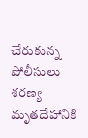చేరుకున్న పోలీసులు శరణ్య మృతదేహానికి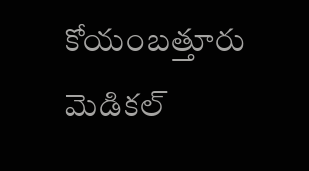కోయంబత్తూరు మెడికల్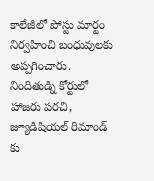కాలేజీలో పోస్టు మార్టం నిర్వహించి బంధువులకు అప్పగించారు. నిందితుడ్ని కోర్టులో హాజరు పరచి, జ్యూడిషియల్ రిమాండ్ కు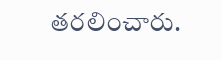తరలించారు.